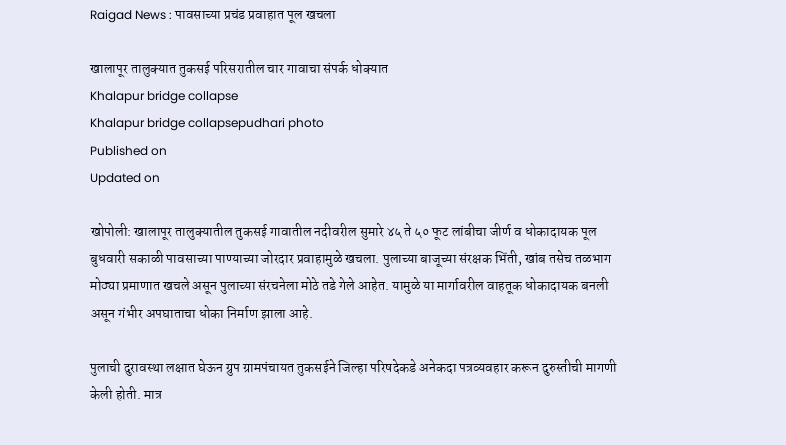Raigad News : पावसाच्या प्रचंड प्रवाहात पूल खचला

खालापूर तालुक्यात तुकसई परिसरातील चार गावाचा संपर्क धोक्यात
Khalapur bridge collapse
Khalapur bridge collapsepudhari photo
Published on
Updated on

खोपोली: खालापूर तालुक्यातील तुकसई गावातील नदीवरील सुमारे ४५ ते ५० फूट लांबीचा जीर्ण व धोकादायक पूल बुधवारी सकाळी पावसाच्या पाण्याच्या जोरदार प्रवाहामुळे खचला. पुलाच्या बाजूच्या संरक्षक भिंती, खांब तसेच तळभाग मोठ्या प्रमाणात खचले असून पुलाच्या संरचनेला मोठे तडे गेले आहेत. यामुळे या मार्गावरील वाहतूक धोकादायक बनली असून गंभीर अपघाताचा धोका निर्माण झाला आहे.

पुलाची दुरावस्था लक्षात घेऊन ग्रुप ग्रामपंचायत तुकसईने जिल्हा परिषदेकडे अनेकदा पत्रव्यवहार करून दुरुस्तीची मागणी केली होती. मात्र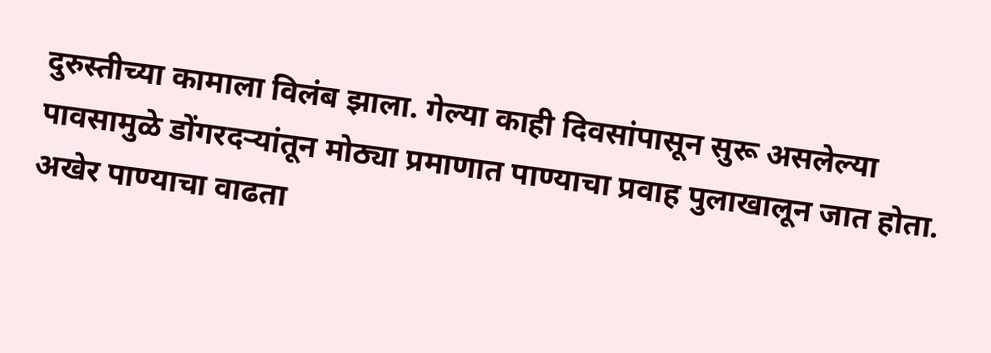दुरुस्तीच्या कामाला विलंब झाला. गेल्या काही दिवसांपासून सुरू असलेल्या पावसामुळे डोंगरदऱ्यांतून मोठ्या प्रमाणात पाण्याचा प्रवाह पुलाखालून जात होता. अखेर पाण्याचा वाढता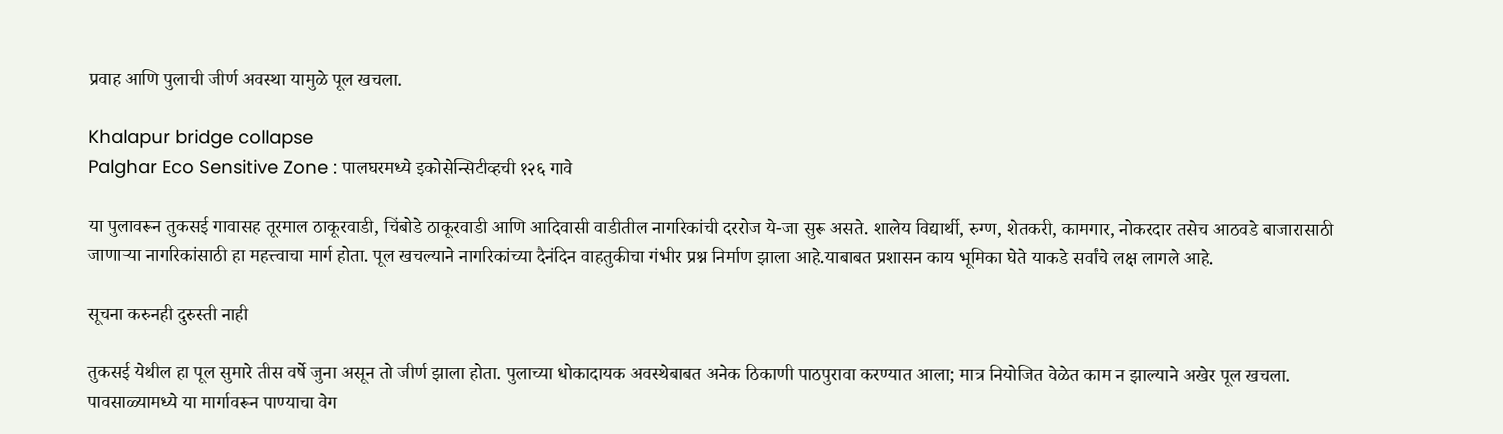प्रवाह आणि पुलाची जीर्ण अवस्था यामुळे पूल खचला.

Khalapur bridge collapse
Palghar Eco Sensitive Zone : पालघरमध्ये इकोसेन्सिटीव्हची १२६ गावे

या पुलावरून तुकसई गावासह तूरमाल ठाकूरवाडी, चिंबोडे ठाकूरवाडी आणि आदिवासी वाडीतील नागरिकांची दररोज ये-जा सुरू असते. शालेय विद्यार्थी, रुग्ण, शेतकरी, कामगार, नोकरदार तसेच आठवडे बाजारासाठी जाणाऱ्या नागरिकांसाठी हा महत्त्वाचा मार्ग होता. पूल खचल्याने नागरिकांच्या दैनंदिन वाहतुकीचा गंभीर प्रश्न निर्माण झाला आहे.याबाबत प्रशासन काय भूमिका घेते याकडे सर्वांचे लक्ष लागले आहे.

सूचना करुनही दुरुस्ती नाही

तुकसई येथील हा पूल सुमारे तीस वर्षे जुना असून तो जीर्ण झाला होता. पुलाच्या धोकादायक अवस्थेबाबत अनेक ठिकाणी पाठपुरावा करण्यात आला; मात्र नियोजित वेळेत काम न झाल्याने अखेर पूल खचला. पावसाळ्यामध्ये या मार्गावरून पाण्याचा वेग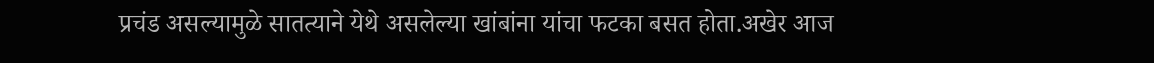प्रचंड असल्यामुळे सातत्याने येथे असलेल्या खांबांना यांचा फटका बसत होता.अखेर आज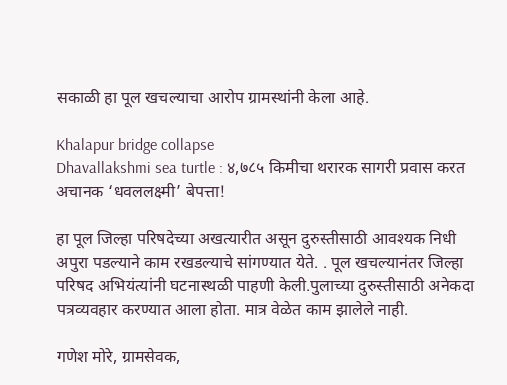सकाळी हा पूल खचल्याचा आरोप ग्रामस्थांनी केला आहे.

Khalapur bridge collapse
Dhavallakshmi sea turtle : ४,७८५ किमीचा थरारक सागरी प्रवास करत अचानक ‘धवललक्ष्मी’ बेपत्ता!

हा पूल जिल्हा परिषदेच्या अखत्यारीत असून दुरुस्तीसाठी आवश्यक निधी अपुरा पडल्याने काम रखडल्याचे सांगण्यात येते. . पूल खचल्यानंतर जिल्हा परिषद अभियंत्यांनी घटनास्थळी पाहणी केली.पुलाच्या दुरुस्तीसाठी अनेकदा पत्रव्यवहार करण्यात आला होता. मात्र वेळेत काम झालेले नाही.

गणेश मोरे, ग्रामसेवक,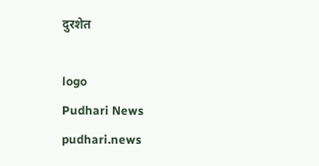दुरशेत

logo
Pudhari News
pudhari.news